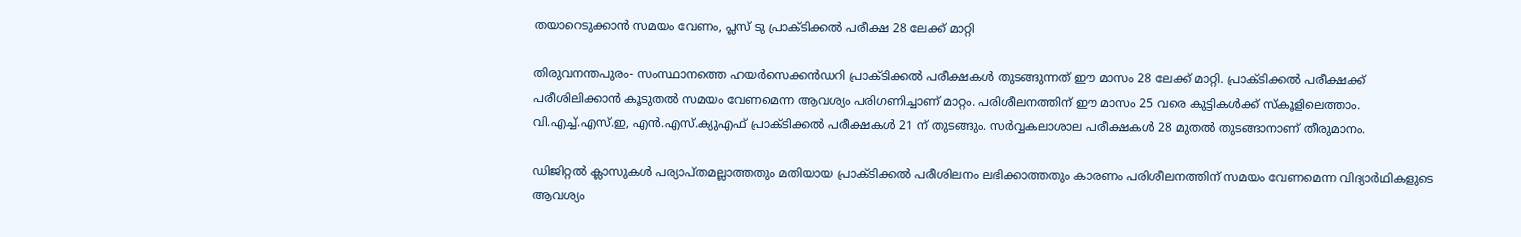തയാറെടുക്കാന്‍ സമയം വേണം, പ്ലസ് ടു പ്രാക്ടിക്കല്‍ പരീക്ഷ 28 ലേക്ക് മാറ്റി

തിരുവനന്തപുരം- സംസ്ഥാനത്തെ ഹയര്‍സെക്കന്‍ഡറി പ്രാക്ടിക്കല്‍ പരീക്ഷകള്‍ തുടങ്ങുന്നത് ഈ മാസം 28 ലേക്ക് മാറ്റി. പ്രാക്ടിക്കല്‍ പരീക്ഷക്ക് പരീശിലിക്കാന്‍ കൂടുതല്‍ സമയം വേണമെന്ന ആവശ്യം പരിഗണിച്ചാണ് മാറ്റം. പരിശീലനത്തിന് ഈ മാസം 25 വരെ കുട്ടികള്‍ക്ക് സ്‌കൂളിലെത്താം. വി.എച്ച്.എസ്.ഇ, എന്‍.എസ്.ക്യുഎഫ് പ്രാക്ടിക്കല്‍ പരീക്ഷകള്‍ 21 ന് തുടങ്ങും. സര്‍വ്വകലാശാല പരീക്ഷകള്‍ 28 മുതല്‍ തുടങ്ങാനാണ് തീരുമാനം.

ഡിജിറ്റല്‍ ക്ലാസുകള്‍ പര്യാപ്തമല്ലാത്തതും മതിയായ പ്രാക്ടിക്കല്‍ പരീശിലനം ലഭിക്കാത്തതും കാരണം പരിശീലനത്തിന് സമയം വേണമെന്ന വിദ്യാര്‍ഥികളുടെ ആവശ്യം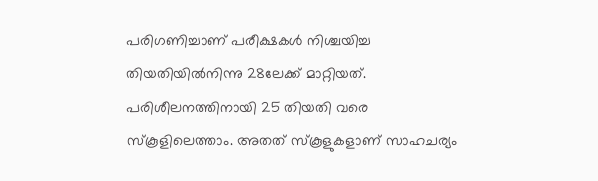പരിഗണിച്ചാണ് പരീക്ഷകള്‍ നിശ്ചയിച്ച തിയതിയില്‍നിന്നു 28ലേക്ക് മാറ്റിയത്. പരിശീലനത്തിനായി 25 തിയതി വരെ സ്‌കൂളിലെത്താം. അതത് സ്‌കൂളുകളാണ് സാഹചര്യം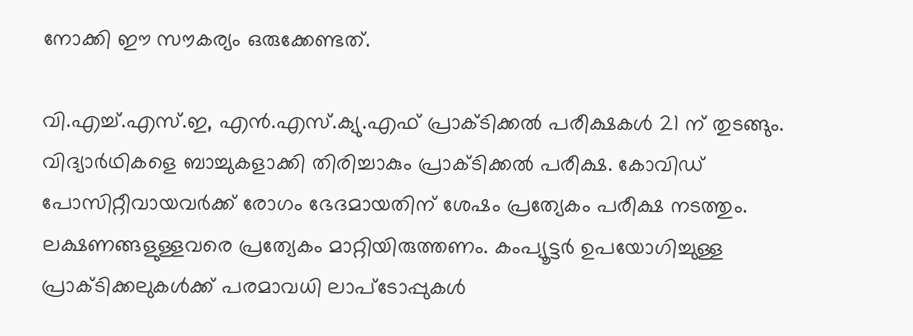നോക്കി ഈ സൗകര്യം ഒരുക്കേണ്ടത്.

വി.എച്ച്.എസ്.ഇ, എന്‍.എസ്.ക്യു.എഫ് പ്രാക്ടിക്കല്‍ പരീക്ഷകള്‍ 21 ന് തുടങ്ങും. വിദ്യാര്‍ഥികളെ ബാച്ചുകളാക്കി തിരിച്ചാകും പ്രാക്ടിക്കല്‍ പരീക്ഷ. കോവിഡ് പോസിറ്റീവായവര്‍ക്ക് രോഗം ഭേദമായതിന് ശേഷം പ്രത്യേകം പരീക്ഷ നടത്തും. ലക്ഷണങ്ങളുള്ളവരെ പ്രത്യേകം മാറ്റിയിരുത്തണം. കംപ്യൂട്ടര്‍ ഉപയോഗിച്ചുള്ള പ്രാക്ടിക്കലുകള്‍ക്ക് പരമാവധി ലാപ്ടോപ്പുകള്‍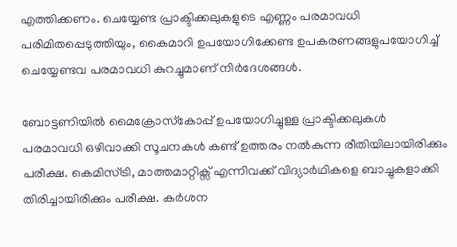എത്തിക്കണം. ചെയ്യേണ്ട പ്രാക്ടിക്കലുകളുടെ എണ്ണം പരമാവധി പരിമിതപ്പെടുത്തിയും, കൈമാറി ഉപയോഗിക്കേണ്ട ഉപകരണങ്ങളുപയോഗിച്ച് ചെയ്യേണ്ടവ പരമാവധി കുറച്ചുമാണ് നിര്‍ദേശങ്ങള്‍.

ബോട്ടണിയില്‍ മൈക്രോസ്‌കോപ്പ് ഉപയോഗിച്ചുള്ള പ്രാക്ടിക്കലുകള്‍ പരമാവധി ഒഴിവാക്കി സൂചനകള്‍ കണ്ട് ഉത്തരം നല്‍കുന്ന രീതിയിലായിരിക്കും പരീക്ഷ. കെമിസ്ട്രി, മാത്തമാറ്റിക്സ് എന്നിവക്ക് വിദ്യാര്‍ഥികളെ ബാച്ചുകളാക്കി തിരിച്ചായിരിക്കും പരീക്ഷ. കര്‍ശന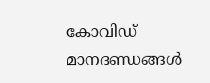കോവിഡ് മാനദണ്ഡങ്ങള്‍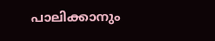പാലിക്കാനും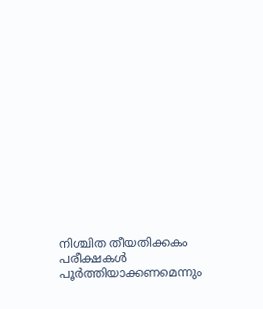നിശ്ചിത തീയതിക്കകം പരീക്ഷകള്‍ പൂര്‍ത്തിയാക്കണമെന്നും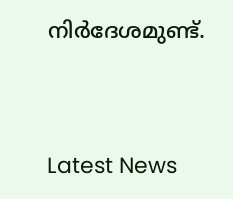നിര്‍ദേശമുണ്ട്.



Latest News